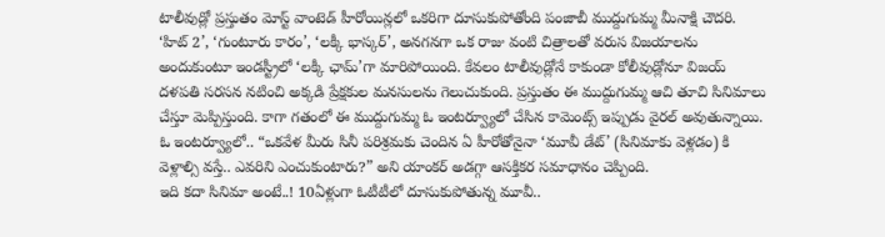టాలీవుడ్లో ప్రస్తుతం మోస్ట్ వాంటెడ్ హీరోయిన్లలో ఒకరిగా దూసుకుపోతోంది పంజాబీ ముద్దుగుమ్మ మీనాక్షి చౌదరి. ‘హిట్ 2’, ‘గుంటూరు కారం’, ‘లక్కీ భాస్కర్’, అనగనగా ఒక రాజు వంటి చిత్రాలతో వరుస విజయాలను అందుకుంటూ ఇండస్ట్రీలో ‘లక్కీ ఛామ్’గా మారిపోయింది. కేవలం టాలీవుడ్లోనే కాకుండా కోలీవుడ్లోనూ విజయ్ దళపతి సరసన నటించి అక్కడి ప్రేక్షకుల మనసులను గెలుచుకుంది. ప్రస్తుతం ఈ ముద్దుగుమ్మ ఆచి తూచి సినిమాలు చేస్తూ మెప్పిస్తుంది. కాగా గతంలో ఈ ముద్దుగుమ్మ ఓ ఇంటర్వ్యూలో చేసిన కామెంట్స్ ఇప్పుడు వైరల్ అవుతున్నాయి. ఓ ఇంటర్వ్యూలో.. “ఒకవేళ మీరు సినీ పరిశ్రమకు చెందిన ఏ హీరోతోనైనా ‘మూవీ డేట్’ (సినిమాకు వెళ్లడం) కి వెళ్లాల్సి వస్తే.. ఎవరిని ఎంచుకుంటారు?” అని యాంకర్ అడగ్గా ఆసక్తికర సమాధానం చెప్పింది.
ఇది కదా సినిమా అంటే..! 10ఏళ్లుగా ఓటీటీలో దూసుకుపోతున్న మూవీ..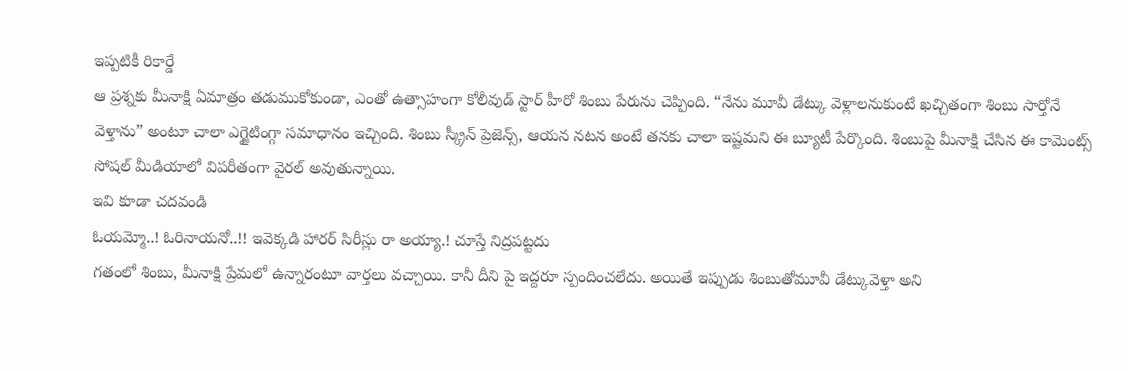ఇప్పటికీ రికార్డే
ఆ ప్రశ్నకు మీనాక్షి ఏమాత్రం తడుముకోకుండా, ఎంతో ఉత్సాహంగా కోలీవుడ్ స్టార్ హీరో శింబు పేరును చెప్పింది. “నేను మూవీ డేట్కు వెళ్లాలనుకుంటే ఖచ్చితంగా శింబు సార్తోనే వెళ్తాను” అంటూ చాలా ఎగ్జైటింగ్గా సమాధానం ఇచ్చింది. శింబు స్క్రీన్ ప్రెజెన్స్, ఆయన నటన అంటే తనకు చాలా ఇష్టమని ఈ బ్యూటీ పేర్కొంది. శింబుపై మీనాక్షి చేసిన ఈ కామెంట్స్ సోషల్ మీడియాలో విపరీతంగా వైరల్ అవుతున్నాయి.
ఇవి కూడా చదవండి
ఓయమ్మో..! ఓరినాయనో..!! ఇవెక్కడి హారర్ సిరీస్లు రా అయ్యా.! చూస్తే నిద్రపట్టదు
గతంలో శింబు, మీనాక్షి ప్రేమలో ఉన్నారంటూ వార్తలు వచ్చాయి. కానీ దీని పై ఇద్దరూ స్పందించలేదు. అయితే ఇప్పుడు శింబుతోమూవీ డేట్కువెళ్తా అని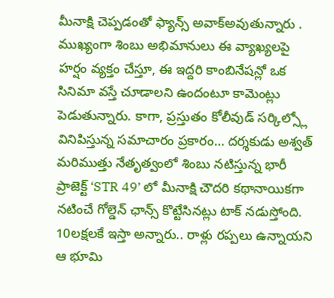మీనాక్షి చెప్పడంతో ఫ్యాన్స్ అవాక్అవుతున్నారు . ముఖ్యంగా శింబు అభిమానులు ఈ వ్యాఖ్యలపై హర్షం వ్యక్తం చేస్తూ, ఈ ఇద్దరి కాంబినేషన్లో ఒక సినిమా వస్తే చూడాలని ఉందంటూ కామెంట్లు పెడుతున్నారు. కాగా, ప్రస్తుతం కోలీవుడ్ సర్కిల్స్లో వినిపిస్తున్న సమాచారం ప్రకారం… దర్శకుడు అశ్వత్ మరిముత్తు నేతృత్వంలో శింబు నటిస్తున్న భారీ ప్రాజెక్ట్ ‘STR 49’ లో మీనాక్షి చౌదరి కథానాయికగా నటించే గోల్డెన్ ఛాన్స్ కొట్టేసినట్లు టాక్ నడుస్తోంది.
10లక్షలకే ఇస్తా అన్నారు.. రాళ్లు రప్పలు ఉన్నాయని ఆ భూమి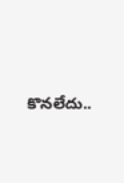కొనలేదు..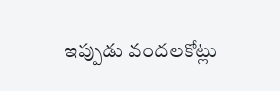ఇప్పుడు వందలకోట్లు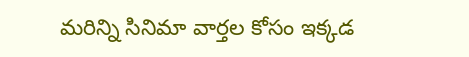మరిన్ని సినిమా వార్తల కోసం ఇక్కడ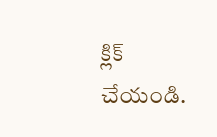క్లిక్ చేయండి.